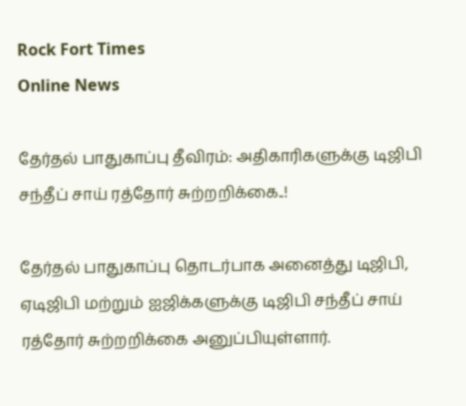Rock Fort Times
Online News

தேர்தல் பாதுகாப்பு தீவிரம்: அதிகாரிகளுக்கு டிஜிபி சந்தீப் சாய் ரத்தோர் சுற்றறிக்கை..!

தேர்தல் பாதுகாப்பு தொடர்பாக அனைத்து டிஜிபி, ஏடிஜிபி மற்றும் ஐஜிக்களுக்கு டிஜிபி சந்தீப் சாய் ரத்தோர் சுற்றறிக்கை அனுப்பியுள்ளார்.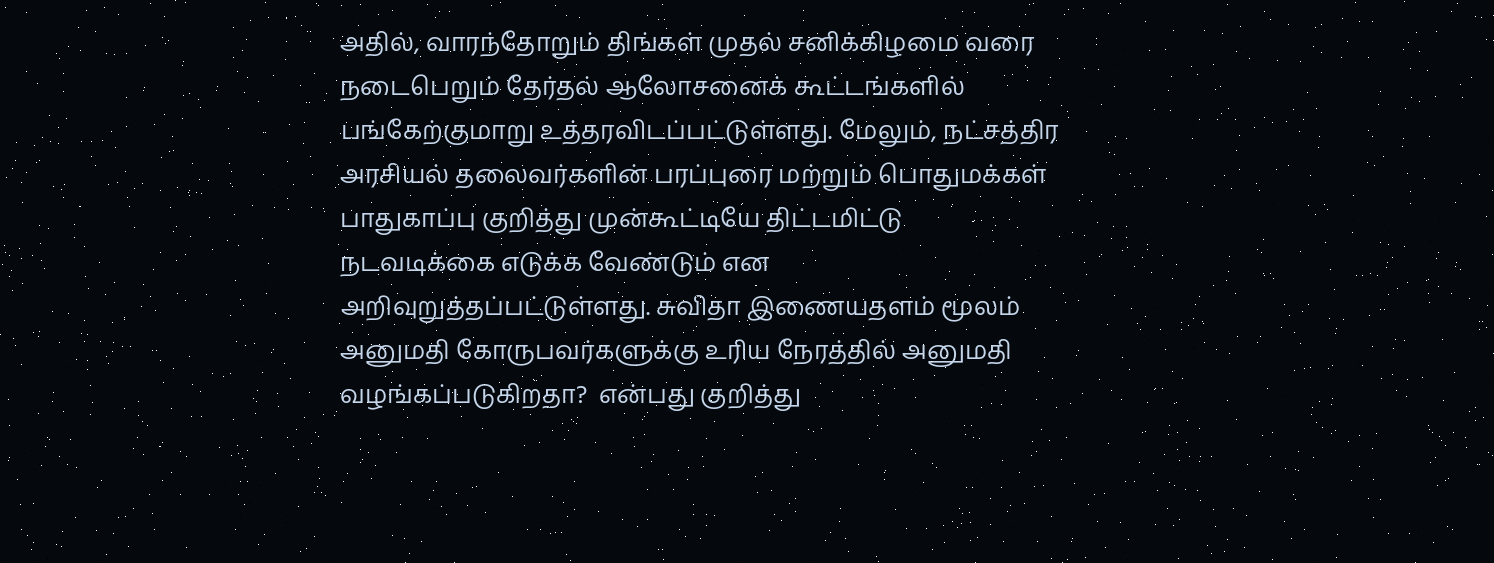அதில், வாரந்தோறும் திங்கள் முதல் சனிக்கிழமை வரை நடைபெறும் தேர்தல் ஆலோசனைக் கூட்டங்களில் பங்கேற்குமாறு உத்தரவிடப்பட்டுள்ளது. மேலும், நட்சத்திர அரசியல் தலைவர்களின் பரப்புரை மற்றும் பொதுமக்கள் பாதுகாப்பு குறித்து முன்கூட்டியே திட்டமிட்டு நடவடிக்கை எடுக்க வேண்டும் என அறிவுறுத்தப்பட்டுள்ளது. சுவிதா இணையதளம் மூலம் அனுமதி கோருபவர்களுக்கு உரிய நேரத்தில் அனுமதி வழங்கப்படுகிறதா?  என்பது குறித்து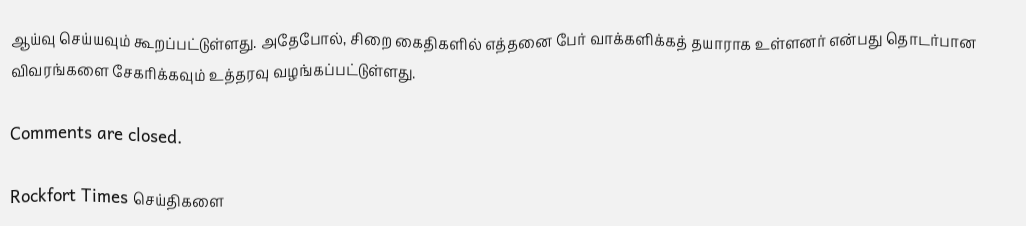ஆய்வு செய்யவும் கூறப்பட்டுள்ளது. அதேபோல், சிறை கைதிகளில் எத்தனை பேர் வாக்களிக்கத் தயாராக உள்ளனர் என்பது தொடர்பான விவரங்களை சேகரிக்கவும் உத்தரவு வழங்கப்பட்டுள்ளது.

Comments are closed.

Rockfort Times செய்திகளை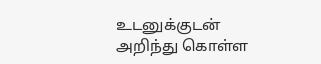உடனுக்குடன் அறிந்து கொள்ள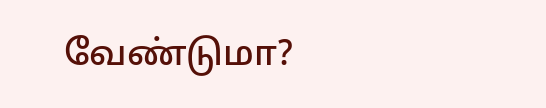வேண்டுமா?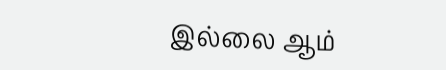இல்லை ஆம்